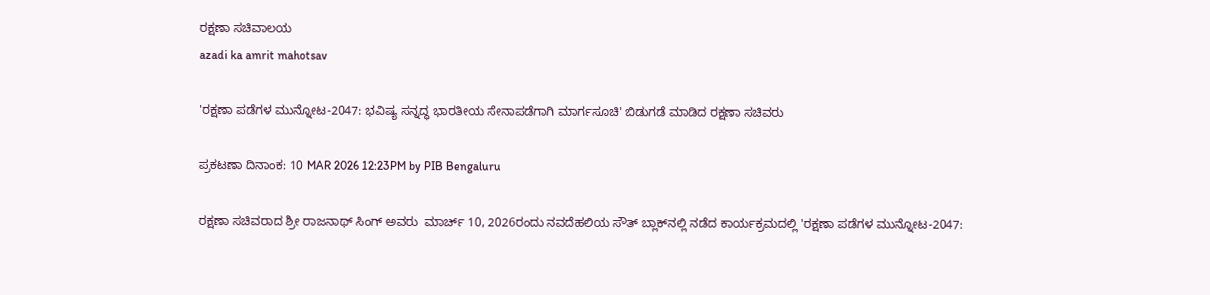ರಕ್ಷಣಾ ಸಚಿವಾಲಯ
azadi ka amrit mahotsav

'ರಕ್ಷಣಾ ಪಡೆಗಳ ಮುನ್ನೋಟ-2047: ಭವಿಷ್ಯ ಸನ್ನದ್ಧ ಭಾರತೀಯ ಸೇನಾಪಡೆಗಾಗಿ ಮಾರ್ಗಸೂಚಿ' ಬಿಡುಗಡೆ ಮಾಡಿದ ರಕ್ಷಣಾ ಸಚಿವರು

ಪ್ರಕಟಣಾ ದಿನಾಂಕ: 10 MAR 2026 12:23PM by PIB Bengaluru

ರಕ್ಷಣಾ ಸಚಿವರಾದ ಶ್ರೀ ರಾಜನಾಥ್ ಸಿಂಗ್ ಅವರು  ಮಾರ್ಚ್ 10, 2026ರಂದು ನವದೆಹಲಿಯ ಸೌತ್ ಬ್ಲಾಕ್‌ನಲ್ಲಿ ನಡೆದ ಕಾರ್ಯಕ್ರಮದಲ್ಲಿ 'ರಕ್ಷಣಾ ಪಡೆಗಳ ಮುನ್ನೋಟ-2047: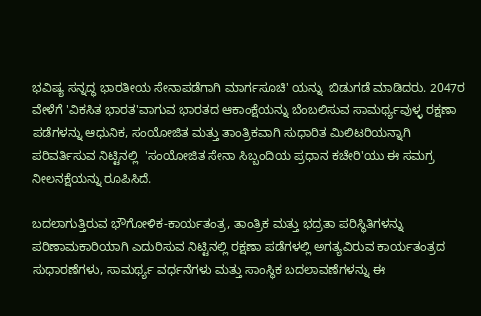ಭವಿಷ್ಯ ಸನ್ನದ್ಧ ಭಾರತೀಯ ಸೇನಾಪಡೆಗಾಗಿ ಮಾರ್ಗಸೂಚಿ' ಯನ್ನು  ಬಿಡುಗಡೆ ಮಾಡಿದರು. 2047ರ ವೇಳೆಗೆ 'ವಿಕಸಿತ ಭಾರತ'ವಾಗುವ ಭಾರತದ ಆಕಾಂಕ್ಷೆಯನ್ನು ಬೆಂಬಲಿಸುವ ಸಾಮರ್ಥ್ಯವುಳ್ಳ ರಕ್ಷಣಾ ಪಡೆಗಳನ್ನು ಆಧುನಿಕ, ಸಂಯೋಜಿತ ಮತ್ತು ತಾಂತ್ರಿಕವಾಗಿ ಸುಧಾರಿತ ಮಿಲಿಟರಿಯನ್ನಾಗಿ ಪರಿವರ್ತಿಸುವ ನಿಟ್ಟಿನಲ್ಲಿ  'ಸಂಯೋಜಿತ ಸೇನಾ ಸಿಬ್ಬಂದಿಯ ಪ್ರಧಾನ ಕಚೇರಿ'ಯು ಈ ಸಮಗ್ರ ನೀಲನಕ್ಷೆಯನ್ನು ರೂಪಿಸಿದೆ.

ಬದಲಾಗುತ್ತಿರುವ ಭೌಗೋಳಿಕ-ಕಾರ್ಯತಂತ್ರ, ತಾಂತ್ರಿಕ ಮತ್ತು ಭದ್ರತಾ ಪರಿಸ್ಥಿತಿಗಳನ್ನು ಪರಿಣಾಮಕಾರಿಯಾಗಿ ಎದುರಿಸುವ ನಿಟ್ಟಿನಲ್ಲಿ ರಕ್ಷಣಾ ಪಡೆಗಳಲ್ಲಿ ಅಗತ್ಯವಿರುವ ಕಾರ್ಯತಂತ್ರದ ಸುಧಾರಣೆಗಳು, ಸಾಮರ್ಥ್ಯ ವರ್ಧನೆಗಳು ಮತ್ತು ಸಾಂಸ್ಥಿಕ ಬದಲಾವಣೆಗಳನ್ನು ಈ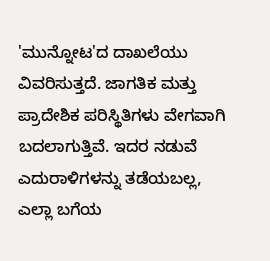'ಮುನ್ನೋಟ'ದ ದಾಖಲೆಯು ವಿವರಿಸುತ್ತದೆ. ಜಾಗತಿಕ ಮತ್ತು ಪ್ರಾದೇಶಿಕ ಪರಿಸ್ಥಿತಿಗಳು ವೇಗವಾಗಿ ಬದಲಾಗುತ್ತಿವೆ. ಇದರ ನಡುವೆ ಎದುರಾಳಿಗಳನ್ನು ತಡೆಯಬಲ್ಲ, ಎಲ್ಲಾ ಬಗೆಯ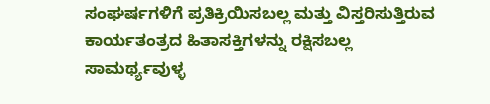ಸಂಘರ್ಷಗಳಿಗೆ ಪ್ರತಿಕ್ರಿಯಿಸಬಲ್ಲ ಮತ್ತು ವಿಸ್ತರಿಸುತ್ತಿರುವ ಕಾರ್ಯತಂತ್ರದ ಹಿತಾಸಕ್ತಿಗಳನ್ನು ರಕ್ಷಿಸಬಲ್ಲ ಸಾಮರ್ಥ್ಯವುಳ್ಳ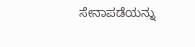ಸೇನಾಪಡೆಯನ್ನು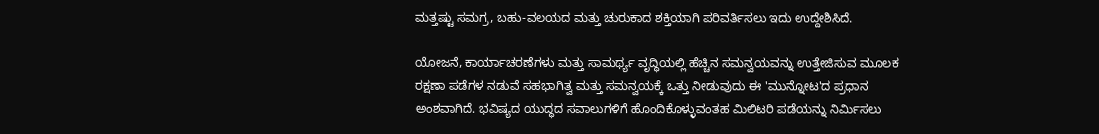ಮತ್ತಷ್ಟು ಸಮಗ್ರ, ಬಹು-ವಲಯದ ಮತ್ತು ಚುರುಕಾದ ಶಕ್ತಿಯಾಗಿ ಪರಿವರ್ತಿಸಲು ಇದು ಉದ್ದೇಶಿಸಿದೆ.

ಯೋಜನೆ, ಕಾರ್ಯಾಚರಣೆಗಳು ಮತ್ತು ಸಾಮರ್ಥ್ಯ ವೃದ್ಧಿಯಲ್ಲಿ ಹೆಚ್ಚಿನ ಸಮನ್ವಯವನ್ನು ಉತ್ತೇಜಿಸುವ ಮೂಲಕ ರಕ್ಷಣಾ ಪಡೆಗಳ ನಡುವೆ ಸಹಭಾಗಿತ್ವ ಮತ್ತು ಸಮನ್ವಯಕ್ಕೆ ಒತ್ತು ನೀಡುವುದು ಈ 'ಮುನ್ನೋಟ'ದ ಪ್ರಧಾನ ಅಂಶವಾಗಿದೆ. ಭವಿಷ್ಯದ ಯುದ್ಧದ ಸವಾಲುಗಳಿಗೆ ಹೊಂದಿಕೊಳ್ಳುವಂತಹ ಮಿಲಿಟರಿ ಪಡೆಯನ್ನು ನಿರ್ಮಿಸಲು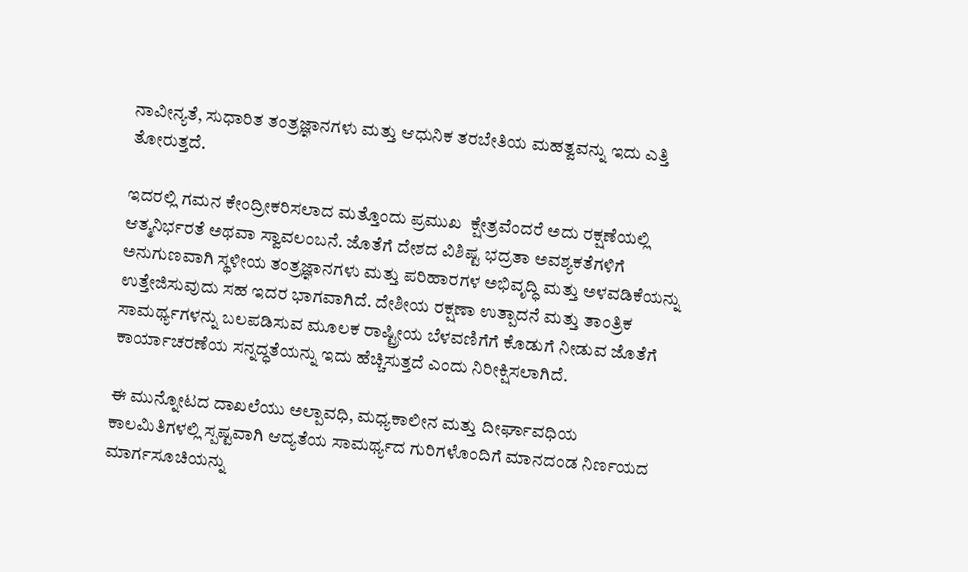ನಾವೀನ್ಯತೆ, ಸುಧಾರಿತ ತಂತ್ರಜ್ಞಾನಗಳು ಮತ್ತು ಆಧುನಿಕ ತರಬೇತಿಯ ಮಹತ್ವವನ್ನು ಇದು ಎತ್ತಿ ತೋರುತ್ತದೆ.

ಇದರಲ್ಲಿ ಗಮನ ಕೇಂದ್ರೀಕರಿಸಲಾದ ಮತ್ತೊಂದು ಪ್ರಮುಖ  ಕ್ಷೇತ್ರವೆಂದರೆ ಅದು ರಕ್ಷಣೆಯಲ್ಲಿ ಆತ್ಮನಿರ್ಭರತೆ ಅಥವಾ ಸ್ವಾವಲಂಬನೆ. ಜೊತೆಗೆ ದೇಶದ ವಿಶಿಷ್ಟ ಭದ್ರತಾ ಅವಶ್ಯಕತೆಗಳಿಗೆ ಅನುಗುಣವಾಗಿ ಸ್ಥಳೀಯ ತಂತ್ರಜ್ಞಾನಗಳು ಮತ್ತು ಪರಿಹಾರಗಳ ಅಭಿವೃದ್ಧಿ ಮತ್ತು ಅಳವಡಿಕೆಯನ್ನು ಉತ್ತೇಜಿಸುವುದು ಸಹ ಇದರ ಭಾಗವಾಗಿದೆ. ದೇಶೀಯ ರಕ್ಷಣಾ ಉತ್ಪಾದನೆ ಮತ್ತು ತಾಂತ್ರಿಕ ಸಾಮರ್ಥ್ಯಗಳನ್ನು ಬಲಪಡಿಸುವ ಮೂಲಕ ರಾಷ್ಟ್ರೀಯ ಬೆಳವಣಿಗೆಗೆ ಕೊಡುಗೆ ನೀಡುವ ಜೊತೆಗೆ  ಕಾರ್ಯಾಚರಣೆಯ ಸನ್ನದ್ಧತೆಯನ್ನು ಇದು ಹೆಚ್ಚಿಸುತ್ತದೆ ಎಂದು ನಿರೀಕ್ಷಿಸಲಾಗಿದೆ.

ಈ ಮುನ್ನೋಟದ ದಾಖಲೆಯು ಅಲ್ಪಾವಧಿ, ಮಧ್ಯಕಾಲೀನ ಮತ್ತು ದೀರ್ಘಾವಧಿಯ ಕಾಲಮಿತಿಗಳಲ್ಲಿ ಸ್ಪಷ್ಟವಾಗಿ ಆದ್ಯತೆಯ ಸಾಮರ್ಥ್ಯದ ಗುರಿಗಳೊಂದಿಗೆ ಮಾನದಂಡ ನಿರ್ಣಯದ ಮಾರ್ಗಸೂಚಿಯನ್ನು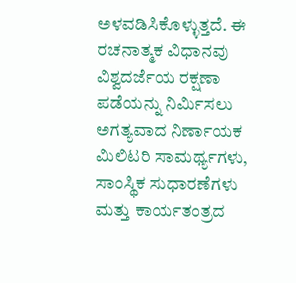ಅಳವಡಿಸಿಕೊಳ್ಳುತ್ತದೆ. ಈ ರಚನಾತ್ಮಕ ವಿಧಾನವು ವಿಶ್ವದರ್ಜೆಯ ರಕ್ಷಣಾ ಪಡೆಯನ್ನು ನಿರ್ಮಿಸಲು ಅಗತ್ಯವಾದ ನಿರ್ಣಾಯಕ ಮಿಲಿಟರಿ ಸಾಮರ್ಥ್ಯಗಳು, ಸಾಂಸ್ಥಿಕ ಸುಧಾರಣೆಗಳು ಮತ್ತು ಕಾರ್ಯತಂತ್ರದ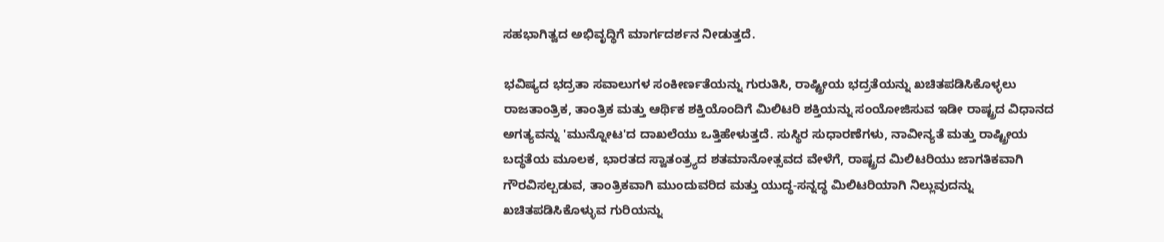ಸಹಭಾಗಿತ್ವದ ಅಭಿವೃದ್ಧಿಗೆ ಮಾರ್ಗದರ್ಶನ ನೀಡುತ್ತದೆ.

ಭವಿಷ್ಯದ ಭದ್ರತಾ ಸವಾಲುಗಳ ಸಂಕೀರ್ಣತೆಯನ್ನು ಗುರುತಿಸಿ, ರಾಷ್ಟ್ರೀಯ ಭದ್ರತೆಯನ್ನು ಖಚಿತಪಡಿಸಿಕೊಳ್ಳಲು ರಾಜತಾಂತ್ರಿಕ, ತಾಂತ್ರಿಕ ಮತ್ತು ಆರ್ಥಿಕ ಶಕ್ತಿಯೊಂದಿಗೆ ಮಿಲಿಟರಿ ಶಕ್ತಿಯನ್ನು ಸಂಯೋಜಿಸುವ ಇಡೀ ರಾಷ್ಟ್ರದ ವಿಧಾನದ ಅಗತ್ಯವನ್ನು 'ಮುನ್ನೋಟ'ದ ದಾಖಲೆಯು ಒತ್ತಿಹೇಳುತ್ತದೆ. ಸುಸ್ಥಿರ ಸುಧಾರಣೆಗಳು, ನಾವೀನ್ಯತೆ ಮತ್ತು ರಾಷ್ಟ್ರೀಯ ಬದ್ಧತೆಯ ಮೂಲಕ, ಭಾರತದ ಸ್ವಾತಂತ್ರ್ಯದ ಶತಮಾನೋತ್ಸವದ ವೇಳೆಗೆ, ರಾಷ್ಟ್ರದ ಮಿಲಿಟರಿಯು ಜಾಗತಿಕವಾಗಿ ಗೌರವಿಸಲ್ಪಡುವ, ತಾಂತ್ರಿಕವಾಗಿ ಮುಂದುವರಿದ ಮತ್ತು ಯುದ್ಧ-ಸನ್ನದ್ಧ ಮಿಲಿಟರಿಯಾಗಿ ನಿಲ್ಲುವುದನ್ನು ಖಚಿತಪಡಿಸಿಕೊಳ್ಳುವ ಗುರಿಯನ್ನು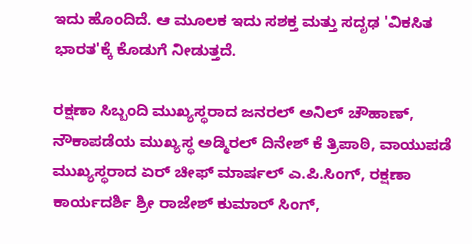ಇದು ಹೊಂದಿದೆ. ಆ ಮೂಲಕ ಇದು ಸಶಕ್ತ ಮತ್ತು ಸದೃಢ 'ವಿಕಸಿತ ಭಾರತ'ಕ್ಕೆ ಕೊಡುಗೆ ನೀಡುತ್ತದೆ.

ರಕ್ಷಣಾ ಸಿಬ್ಬಂದಿ ಮುಖ್ಯಸ್ಥರಾದ ಜನರಲ್ ಅನಿಲ್ ಚೌಹಾಣ್, ನೌಕಾಪಡೆಯ ಮುಖ್ಯಸ್ಥ ಅಡ್ಮಿರಲ್ ದಿನೇಶ್ ಕೆ ತ್ರಿಪಾಠಿ, ವಾಯುಪಡೆ ಮುಖ್ಯಸ್ಥರಾದ ಏರ್ ಚೀಫ್ ಮಾರ್ಷಲ್ ಎ.ಪಿ.ಸಿಂಗ್, ರಕ್ಷಣಾ ಕಾರ್ಯದರ್ಶಿ ಶ್ರೀ ರಾಜೇಶ್ ಕುಮಾರ್ ಸಿಂಗ್,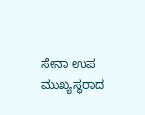ಸೇನಾ ಉಪ ಮುಖ್ಯಸ್ಥರಾದ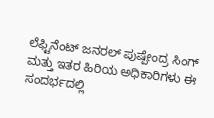ಲೆಫ್ಟಿನೆಂಟ್ ಜನರಲ್ ಪುಷ್ಪೇಂದ್ರ ಸಿಂಗ್ ಮತ್ತು ಇತರ ಹಿರಿಯ ಅಧಿಕಾರಿಗಳು ಈ ಸಂದರ್ಭದಲ್ಲಿ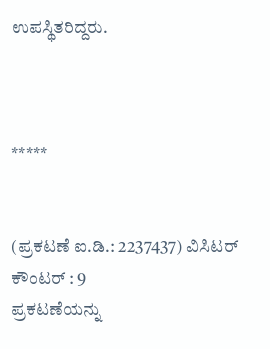ಉಪಸ್ಥಿತರಿದ್ದರು.



*****


(ಪ್ರಕಟಣೆ ಐ.ಡಿ.: 2237437) ವಿಸಿಟರ್ ಕೌಂಟರ್ : 9
ಪ್ರಕಟಣೆಯನ್ನು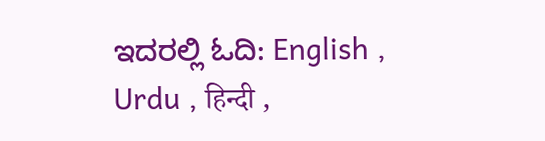ಇದರಲ್ಲಿ ಓದಿ: English , Urdu , हिन्दी ,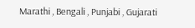Marathi , Bengali , Punjabi , Gujarati